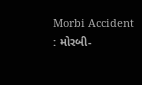Morbi Accident : મોરબી-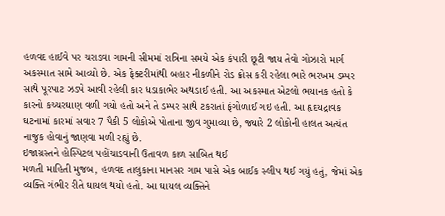હળવદ હાઈવે પર ચરાડવા ગામની સીમમાં રાત્રિના સમયે એક કંપારી છૂટી જાય તેવો ગોઝારો માર્ગ અકસ્માત સામે આવ્યો છે. એક ફેક્ટરીમાંથી બહાર નીકળીને રોડ ક્રોસ કરી રહેલા ભારે ભરખમ ડમ્પર સાથે પૂરપાટ ઝડપે આવી રહેલી કાર ધડાકાભેર અથડાઈ હતી. આ અકસ્માત એટલો ભયાનક હતો કે કારનો કચ્ચરઘાણ વળી ગયો હતો અને તે ડમ્પર સાથે ટકરાતાં ફંગોળાઈ ગઇ હતી. આ હૃદયદ્રાવક ઘટનામાં કારમાં સવાર 7 પૈકી 5 લોકોએ પોતાના જીવ ગુમાવ્યા છે, જ્યારે 2 લોકોની હાલત અત્યંત નાજુક હોવાનું જાણવા મળી રહ્યું છે.
ઇજાગ્રસ્તને હોસ્પિટલ પહોંચાડવાની ઉતાવળ કાળ સાબિત થઈ
મળતી માહિતી મુજબ, હળવદ તાલુકાના માનસર ગામ પાસે એક બાઈક સ્લીપ થઈ ગયું હતું, જેમાં એક વ્યક્તિ ગંભીર રીતે ઘાયલ થયો હતો. આ ઘાયલ વ્યક્તિને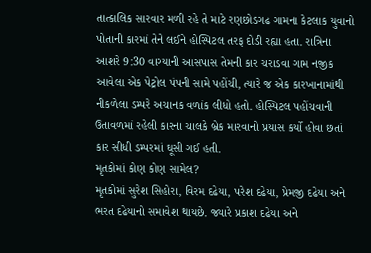તાત્કાલિક સારવાર મળી રહે તે માટે રણછોડગઢ ગામના કેટલાક યુવાનો પોતાની કારમાં તેને લઈને હોસ્પિટલ તરફ દોડી રહ્યા હતા. રાત્રિના આશરે 9:30 વાગ્યાની આસપાસ તેમની કાર ચરાડવા ગામ નજીક આવેલા એક પેટ્રોલ પંપની સામે પહોંચી, ત્યારે જ એક કારખાનામાંથી નીકળેલા ડમ્પરે અચાનક વળાંક લીધો હતો. હોસ્પિટલ પહોંચવાની ઉતાવળમાં રહેલી કારના ચાલકે બ્રેક મારવાનો પ્રયાસ કર્યો હોવા છતાં કાર સીધી ડમ્પરમાં ઘૂસી ગઈ હતી.
મૃતકોમાં કોણ કોણ સામેલ?
મૃતકોમાં સુરેશ સિહોરા, વિરમ દઢેયા, પરેશ દઢેયા, પ્રેમજી દઢેયા અને ભરત દઢેયાનો સમાવેશ થાયછે. જ્યારે પ્રકાશ દઢેયા અને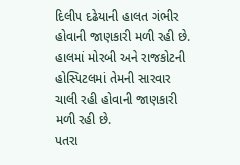દિલીપ દઢેયાની હાલત ગંભીર હોવાની જાણકારી મળી રહી છે. હાલમાં મોરબી અને રાજકોટની હોસ્પિટલમાં તેમની સારવાર ચાલી રહી હોવાની જાણકારી મળી રહી છે.
પતરા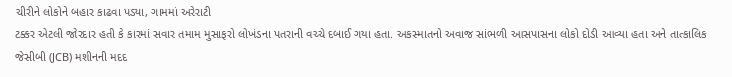ચીરીને લોકોને બહાર કાઢવા પડ્યા, ગામમાં અરેરાટી
ટક્કર એટલી જોરદાર હતી કે કારમાં સવાર તમામ મુસાફરો લોખંડના પતરાની વચ્ચે દબાઈ ગયા હતા. અકસ્માતનો અવાજ સાંભળી આસપાસના લોકો દોડી આવ્યા હતા અને તાત્કાલિક જેસીબી (JCB) મશીનની મદદ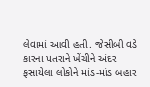લેવામાં આવી હતી. જેસીબી વડે કારના પતરાને ખેંચીને અંદર ફસાયેલા લોકોને માંડ-માંડ બહાર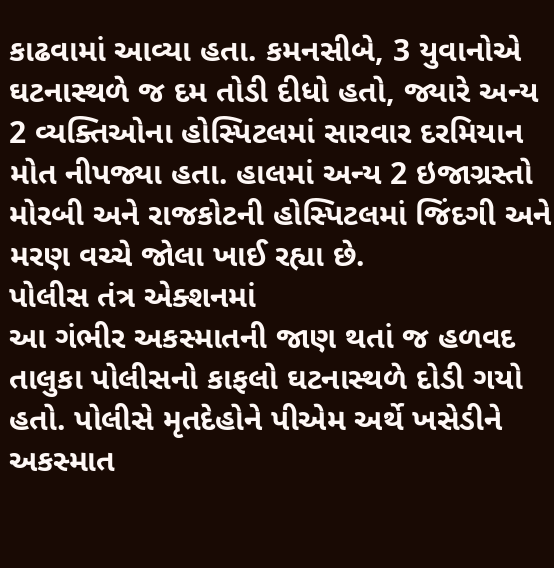કાઢવામાં આવ્યા હતા. કમનસીબે, 3 યુવાનોએ ઘટનાસ્થળે જ દમ તોડી દીધો હતો, જ્યારે અન્ય 2 વ્યક્તિઓના હોસ્પિટલમાં સારવાર દરમિયાન મોત નીપજ્યા હતા. હાલમાં અન્ય 2 ઇજાગ્રસ્તો મોરબી અને રાજકોટની હોસ્પિટલમાં જિંદગી અને મરણ વચ્ચે જોલા ખાઈ રહ્યા છે.
પોલીસ તંત્ર એક્શનમાં
આ ગંભીર અકસ્માતની જાણ થતાં જ હળવદ તાલુકા પોલીસનો કાફલો ઘટનાસ્થળે દોડી ગયો હતો. પોલીસે મૃતદેહોને પીએમ અર્થે ખસેડીને અકસ્માત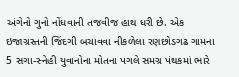અંગેનો ગુનો નોંધવાની તજવીજ હાથ ધરી છે. એક ઇજાગ્રસ્તની જિંદગી બચાવવા નીકળેલા રણછોડગઢ ગામના 5 સગા-સ્નેહી યુવાનોના મોતના પગલે સમગ્ર પંથકમાં ભારે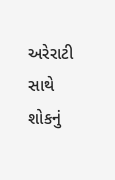અરેરાટી સાથે શોકનું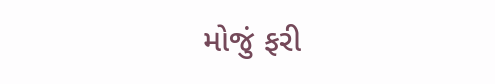મોજું ફરી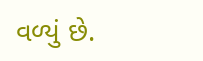વળ્યું છે.